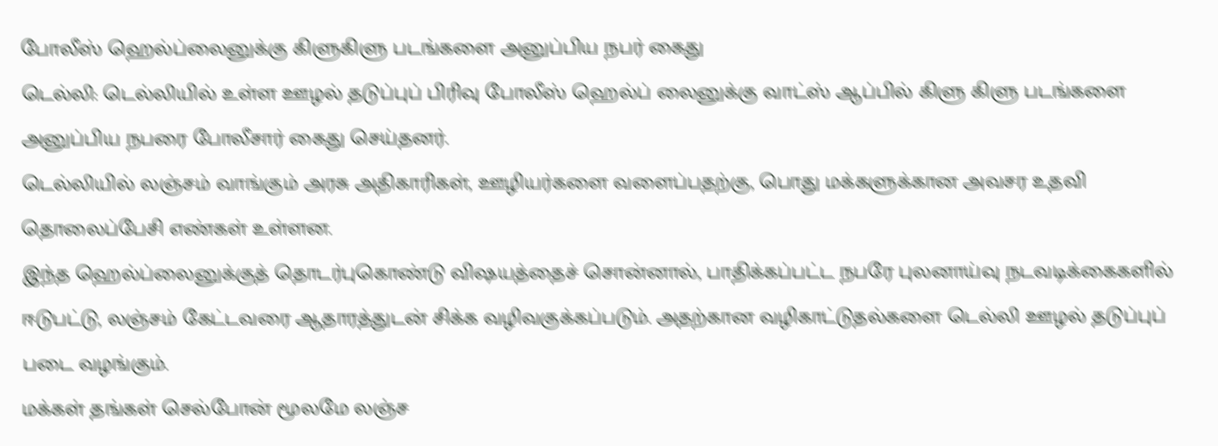போலீஸ் ஹெல்ப்லைனுக்கு கிளுகிளு படங்களை அனுப்பிய நபர் கைது
டெல்லி: டெல்லியில் உள்ள ஊழல் தடுப்புப் பிரிவு போலீஸ் ஹெல்ப் லைனுக்கு வாட்ஸ் ஆப்பில் கிளு கிளு படங்களை அனுப்பிய நபரை போலீசார் கைது செய்தனர்.
டெல்லியில் லஞ்சம் வாங்கும் அரசு அதிகாரிகள், ஊழியர்களை வளைப்பதற்கு, பொது மக்களுக்கான அவசர உதவி தொலைப்பேசி எண்கள் உள்ளன.
இந்த ஹெல்ப்லைனுக்குத் தொடர்புகொண்டு விஷயத்தைச் சொன்னால், பாதிக்கப்பட்ட நபரே புலனாய்வு நடவடிக்கைகளில் ஈடுபட்டு, லஞ்சம் கேட்டவரை ஆதாரத்துடன் சிக்க வழிவகுக்கப்படும். அதற்கான வழிகாட்டுதல்களை டெல்லி ஊழல் தடுப்புப் படை வழங்கும்.
மக்கள் தங்கள் செல்போன் மூலமே லஞ்ச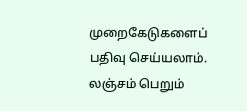முறைகேடுகளைப் பதிவு செய்யலாம். லஞ்சம் பெறும்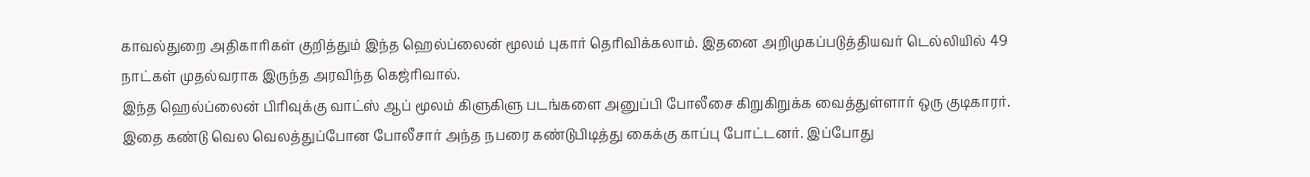காவல்துறை அதிகாரிகள் குறித்தும் இந்த ஹெல்ப்லைன் மூலம் புகார் தெரிவிக்கலாம். இதனை அறிமுகப்படுத்தியவர் டெல்லியில் 49 நாட்கள் முதல்வராக இருந்த அரவிந்த கெஜ்ரிவால்.
இந்த ஹெல்ப்லைன் பிரிவுக்கு வாட்ஸ் ஆப் மூலம் கிளுகிளு படங்களை அனுப்பி போலீசை கிறுகிறுக்க வைத்துள்ளார் ஒரு குடிகாரர். இதை கண்டு வெல வெலத்துப்போன போலீசார் அந்த நபரை கண்டுபிடித்து கைக்கு காப்பு போட்டனர். இப்போது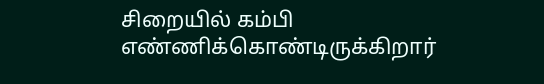சிறையில் கம்பி எண்ணிக்கொண்டிருக்கிறார்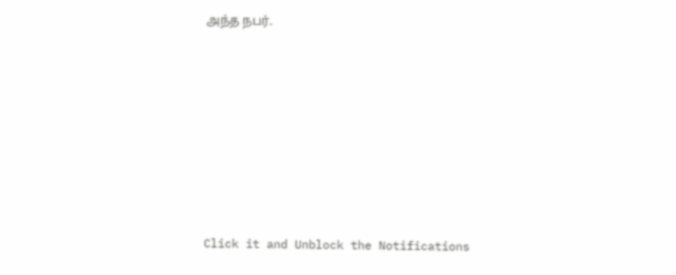அந்த நபர்.












Click it and Unblock the Notifications